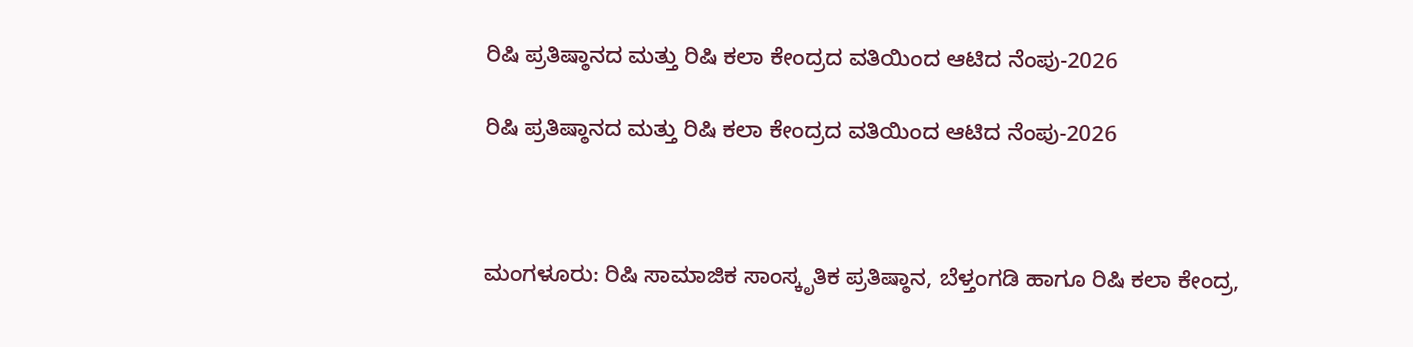ರಿಷಿ ಪ್ರತಿಷ್ಠಾನದ ಮತ್ತು ರಿಷಿ ಕಲಾ ಕೇಂದ್ರದ ವತಿಯಿಂದ ಆಟಿದ ನೆಂಪು-2026

ರಿಷಿ ಪ್ರತಿಷ್ಠಾನದ ಮತ್ತು ರಿಷಿ ಕಲಾ ಕೇಂದ್ರದ ವತಿಯಿಂದ ಆಟಿದ ನೆಂಪು-2026



ಮಂಗಳೂರು: ರಿಷಿ ಸಾಮಾಜಿಕ ಸಾಂಸ್ಕೃತಿಕ ಪ್ರತಿಷ್ಠಾನ, ಬೆಳ್ತಂಗಡಿ ಹಾಗೂ ರಿಷಿ ಕಲಾ ಕೇಂದ್ರ,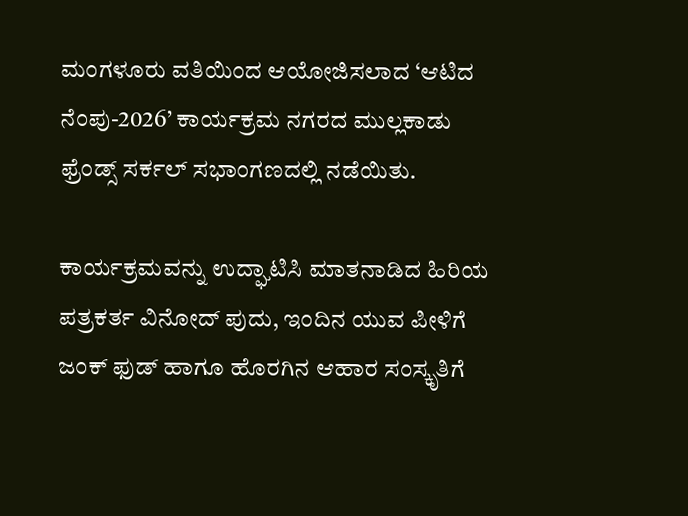ಮಂಗಳೂರು ವತಿಯಿಂದ ಆಯೋಜಿಸಲಾದ ‘ಆಟಿದ ನೆಂಪು-2026’ ಕಾರ್ಯಕ್ರಮ ನಗರದ ಮುಲ್ಲಕಾಡು ಫ್ರೆಂಡ್ಸ್ ಸರ್ಕಲ್ ಸಭಾಂಗಣದಲ್ಲಿ ನಡೆಯಿತು.

ಕಾರ್ಯಕ್ರಮವನ್ನು ಉದ್ಘಾಟಿಸಿ ಮಾತನಾಡಿದ ಹಿರಿಯ ಪತ್ರಕರ್ತ ವಿನೋದ್ ಪುದು, ಇಂದಿನ ಯುವ ಪೀಳಿಗೆ ಜಂಕ್ ಫುಡ್ ಹಾಗೂ ಹೊರಗಿನ ಆಹಾರ ಸಂಸ್ಕೃತಿಗೆ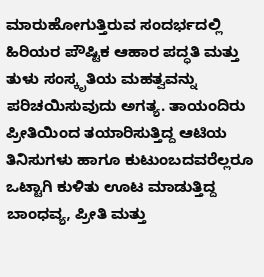ಮಾರುಹೋಗುತ್ತಿರುವ ಸಂದರ್ಭದಲ್ಲಿ ಹಿರಿಯರ ಪೌಷ್ಟಿಕ ಆಹಾರ ಪದ್ಧತಿ ಮತ್ತು ತುಳು ಸಂಸ್ಕೃತಿಯ ಮಹತ್ವವನ್ನು ಪರಿಚಯಿಸುವುದು ಅಗತ್ಯ. ತಾಯಂದಿರು ಪ್ರೀತಿಯಿಂದ ತಯಾರಿಸುತ್ತಿದ್ದ ಆಟಿಯ ತಿನಿಸುಗಳು ಹಾಗೂ ಕುಟುಂಬದವರೆಲ್ಲರೂ ಒಟ್ಟಾಗಿ ಕುಳಿತು ಊಟ ಮಾಡುತ್ತಿದ್ದ ಬಾಂಧವ್ಯ, ಪ್ರೀತಿ ಮತ್ತು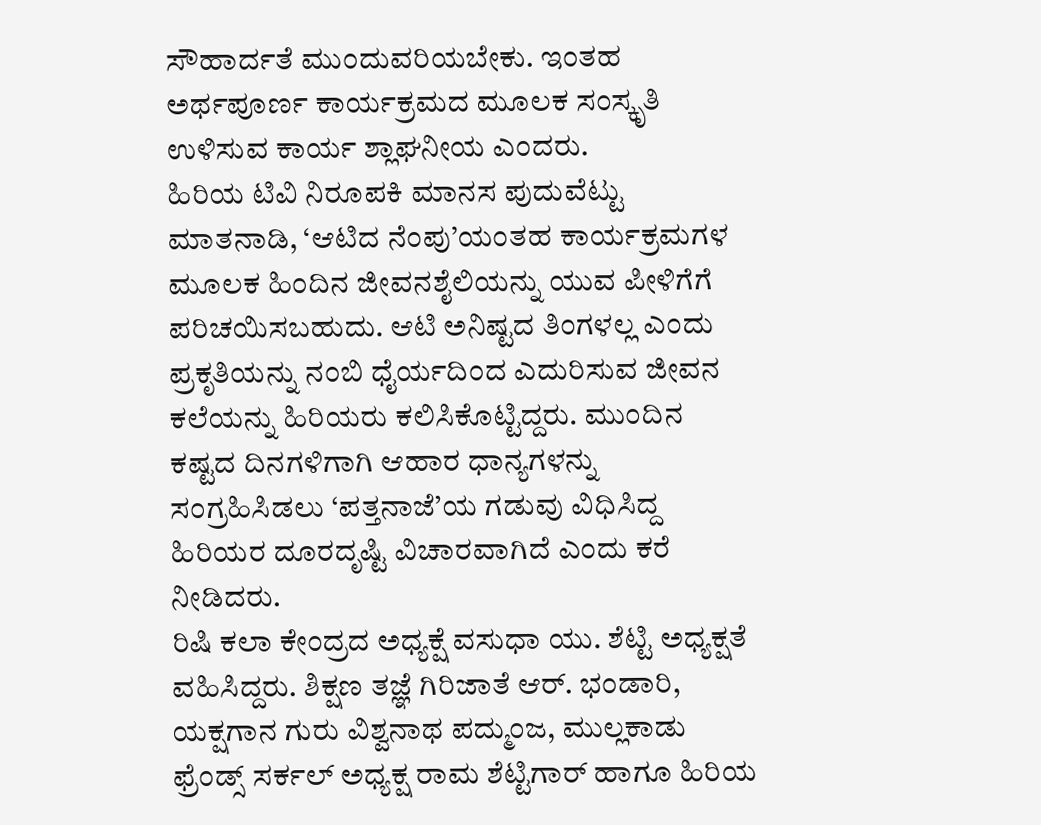ಸೌಹಾರ್ದತೆ ಮುಂದುವರಿಯಬೇಕು. ಇಂತಹ ಅರ್ಥಪೂರ್ಣ ಕಾರ್ಯಕ್ರಮದ ಮೂಲಕ ಸಂಸ್ಕೃತಿ ಉಳಿಸುವ ಕಾರ್ಯ ಶ್ಲಾಘನೀಯ ಎಂದರು.
ಹಿರಿಯ ಟಿವಿ ನಿರೂಪಕಿ ಮಾನಸ ಪುದುವೆಟ್ಟು ಮಾತನಾಡಿ, ‘ಆಟಿದ ನೆಂಪು’ಯಂತಹ ಕಾರ್ಯಕ್ರಮಗಳ ಮೂಲಕ ಹಿಂದಿನ ಜೀವನಶೈಲಿಯನ್ನು ಯುವ ಪೀಳಿಗೆಗೆ ಪರಿಚಯಿಸಬಹುದು. ಆಟಿ ಅನಿಷ್ಟದ ತಿಂಗಳಲ್ಲ ಎಂದು ಪ್ರಕೃತಿಯನ್ನು ನಂಬಿ ಧೈರ್ಯದಿಂದ ಎದುರಿಸುವ ಜೀವನ ಕಲೆಯನ್ನು ಹಿರಿಯರು ಕಲಿಸಿಕೊಟ್ಟಿದ್ದರು. ಮುಂದಿನ ಕಷ್ಟದ ದಿನಗಳಿಗಾಗಿ ಆಹಾರ ಧಾನ್ಯಗಳನ್ನು ಸಂಗ್ರಹಿಸಿಡಲು ‘ಪತ್ತನಾಜೆ’ಯ ಗಡುವು ವಿಧಿಸಿದ್ದ ಹಿರಿಯರ ದೂರದೃಷ್ಟಿ ವಿಚಾರವಾಗಿದೆ ಎಂದು ಕರೆ ನೀಡಿದರು.
ರಿಷಿ ಕಲಾ ಕೇಂದ್ರದ ಅಧ್ಯಕ್ಷೆ ವಸುಧಾ ಯು. ಶೆಟ್ಟಿ ಅಧ್ಯಕ್ಷತೆ ವಹಿಸಿದ್ದರು. ಶಿಕ್ಷಣ ತಜ್ಞೆ ಗಿರಿಜಾತೆ ಆರ್. ಭಂಡಾರಿ, ಯಕ್ಷಗಾನ ಗುರು ವಿಶ್ವನಾಥ ಪದ್ಮುಂಜ, ಮುಲ್ಲಕಾಡು ಫ್ರೆಂಡ್ಸ್ ಸರ್ಕಲ್ ಅಧ್ಯಕ್ಷ ರಾಮ ಶೆಟ್ಟಿಗಾರ್ ಹಾಗೂ ಹಿರಿಯ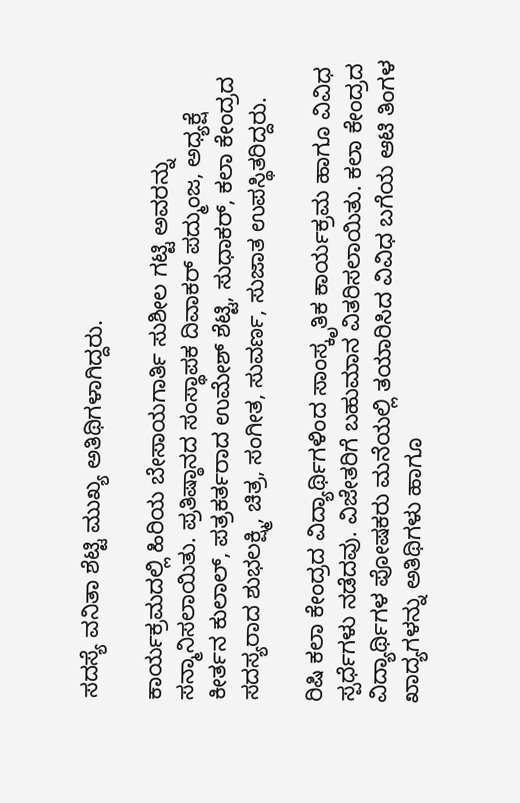ಸದಸ್ಯೆ ವನಿತಾ ಶೆಟ್ಟಿ ಮುಖ್ಯ ಅತಿಥಿಗಳಾಗಿದ್ದರು.

ಕಾರ್ಯಕ್ರಮದಲ್ಲಿ ಹಿರಿಯ ಬೇಸಾಯಗಾರ್ತಿ ಸುಶೀಲ ಗಟ್ಟಿ ಅವರನ್ನು ಸನ್ಮಾನಿಸಲಾಯಿತು. ಪ್ರತಿಷ್ಠಾನದ ಸಂಸ್ಥಾಪಕ ದಿವಾಕರ್ ಪದ್ಮುಂಜ, ಅಧ್ಯಕ್ಷೆ ಕೀರ್ತನ ಕುಲಾಲ್, ಪತ್ರಕರ್ತರಾದ ಉಮೇಶ್ ಶೆಟ್ಟಿ, ಸುಧಾಕರ್, ಕಲಾ ಕೇಂದ್ರದ ಸದಸ್ಯರಾದ ಶುಭಲಕ್ಷ್ಮಿ, ಚಿತ್ರ, ಸಂಗೀತ, ಸುವರ್ಣ, ಸುಜಾತ ಉಪಸ್ಥಿತರಿದ್ದರು.

ರಿಷಿ ಕಲಾ ಕೇಂದ್ರದ ವಿದ್ಯಾರ್ಥಿಗಳಿಂದ ಸಾಂಸ್ಕೃತಿಕ ಕಾರ್ಯಕ್ರಮ ಹಾಗೂ ವಿವಿಧ ಸ್ಪರ್ಧೆಗಳು ನಡೆದವು. ವಿಜೇತರಿಗೆ ಬಹುಮಾನ ವಿತರಿಸಲಾಯಿತು. ಕಲಾ ಕೇಂದ್ರದ ವಿದ್ಯಾರ್ಥಿಗಳ ಪೋಷಕರು ಮನೆಯಲ್ಲಿ ತಯಾರಿಸಿದ ವಿವಿಧ ಬಗೆಯ ಆಟಿ ತಿಂಗಳ ಖಾದ್ಯಗಳನ್ನು ಅತಿಥಿಗಳು ಹಾಗೂ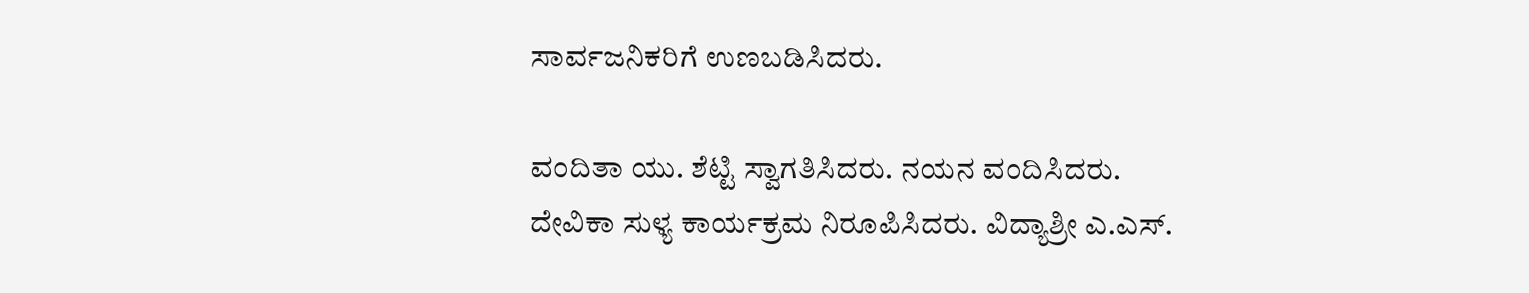ಸಾರ್ವಜನಿಕರಿಗೆ ಉಣಬಡಿಸಿದರು.

ವಂದಿತಾ ಯು. ಶೆಟ್ಟಿ ಸ್ವಾಗತಿಸಿದರು. ನಯನ ವಂದಿಸಿದರು. ದೇವಿಕಾ ಸುಳ್ಯ ಕಾರ್ಯಕ್ರಮ ನಿರೂಪಿಸಿದರು. ವಿದ್ಯಾಶ್ರೀ ಎ.ಎಸ್.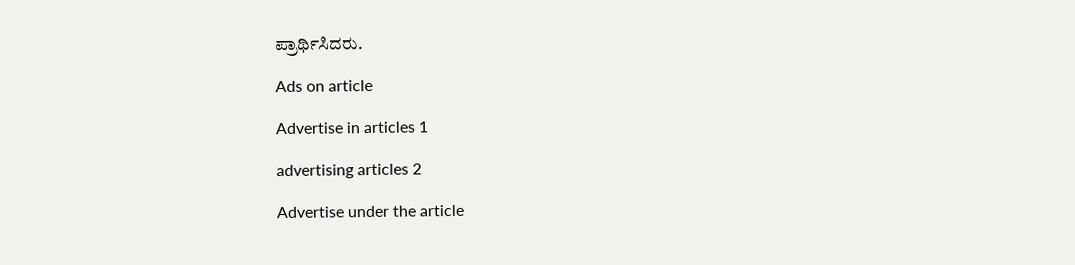ಪ್ರಾರ್ಥಿಸಿದರು.

Ads on article

Advertise in articles 1

advertising articles 2

Advertise under the article